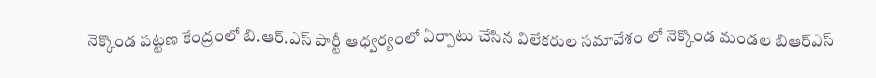నెక్కొండ పట్టణ కేంద్రంలో బి.ఆర్.ఎస్ పార్టీ ఆధ్వర్యంలో ఏర్పాటు చేసిన విలేకరుల సమావేశం లో నెక్కొండ మండల బిఆర్ఎస్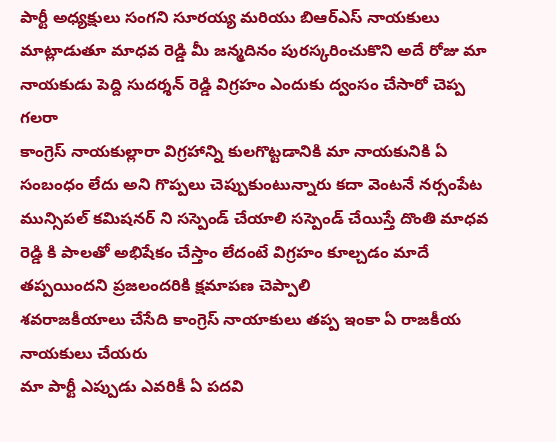పార్టీ అధ్యక్షులు సంగని సూరయ్య మరియు బిఆర్ఎస్ నాయకులు మాట్లాడుతూ మాధవ రెడ్డి మీ జన్మదినం పురస్కరించుకొని అదే రోజు మా నాయకుడు పెద్ది సుదర్శన్ రెడ్డి విగ్రహం ఎందుకు ద్వంసం చేసారో చెప్ప గలరా
కాంగ్రెస్ నాయకుల్లారా విగ్రహాన్ని కులగొట్టడానికి మా నాయకునికి ఏ సంబంధం లేదు అని గొప్పలు చెప్పుకుంటున్నారు కదా వెంటనే నర్సంపేట మున్సిపల్ కమిషనర్ ని సస్పెండ్ చేయాలి సస్పెండ్ చేయిస్తే దొంతి మాధవ రెడ్డి కి పాలతో అభిషేకం చేస్తాం లేదంటే విగ్రహం కూల్చడం మాదే తప్పయిందని ప్రజలందరికి క్షమాపణ చెప్పాలి
శవరాజకీయాలు చేసేది కాంగ్రెస్ నాయాకులు తప్ప ఇంకా ఏ రాజకీయ నాయకులు చేయరు
మా పార్టీ ఎప్పుడు ఎవరికీ ఏ పదవి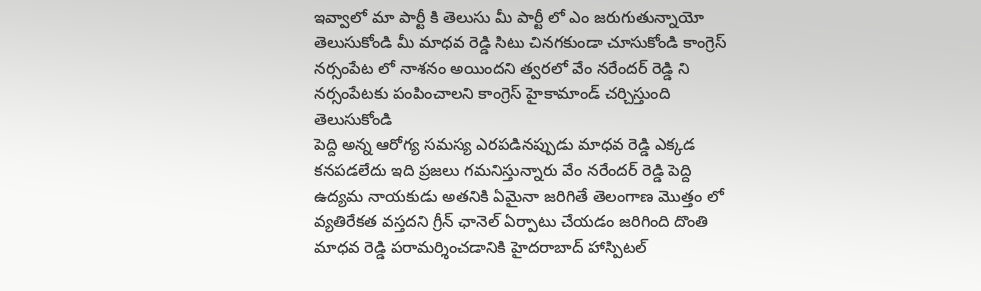ఇవ్వాలో మా పార్టీ కి తెలుసు మీ పార్టీ లో ఎం జరుగుతున్నాయో తెలుసుకోండి మీ మాధవ రెడ్డి సిటు చినగకుండా చూసుకోండి కాంగ్రెస్ నర్సంపేట లో నాశనం అయిందని త్వరలో వేం నరేందర్ రెడ్డి ని నర్సంపేటకు పంపించాలని కాంగ్రెస్ హైకామాండ్ చర్చిస్తుంది తెలుసుకోండి
పెద్ది అన్న ఆరోగ్య సమస్య ఎరపడినప్పుడు మాధవ రెడ్డి ఎక్కడ కనపడలేదు ఇది ప్రజలు గమనిస్తున్నారు వేం నరేందర్ రెడ్డి పెద్ది ఉద్యమ నాయకుడు అతనికి ఏమైనా జరిగితే తెలంగాణ మొత్తం లో వ్యతిరేకత వస్తదని గ్రీన్ ఛానెల్ ఏర్పాటు చేయడం జరిగింది దొంతి మాధవ రెడ్డి పరామర్శించడానికి హైదరాబాద్ హాస్పిటల్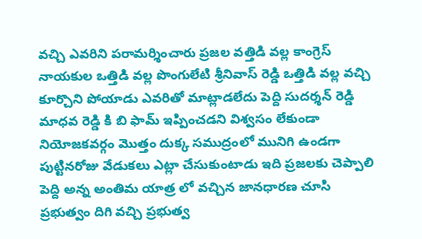వచ్చి ఎవరిని పరామర్శించారు ప్రజల వత్తిడి వల్ల కాంగ్రెస్ నాయకుల ఒత్తిడి వల్ల పొంగులేటి శ్రీనివాస్ రెడ్డి ఒత్తిడి వల్ల వచ్చి కూర్చొని పోయాడు ఎవరితో మాట్లాడలేదు పెద్ది సుదర్శన్ రెడ్డి మాధవ రెడ్డి కి బి ఫామ్ ఇప్పించడని విశ్వసం లేకుండా నియోజకవర్గం మొత్తం దుక్క సముద్రంలో మునిగి ఉండగా పుట్టినరోజు వేడుకలు ఎట్లా చేసుకుంటాడు ఇది ప్రజలకు చెప్పాలి పెద్ది అన్న అంతిమ యాత్ర లో వచ్చిన జానధారణ చూసి ప్రభుత్వం దిగి వచ్చి ప్రభుత్వ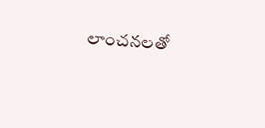లాంచనలతో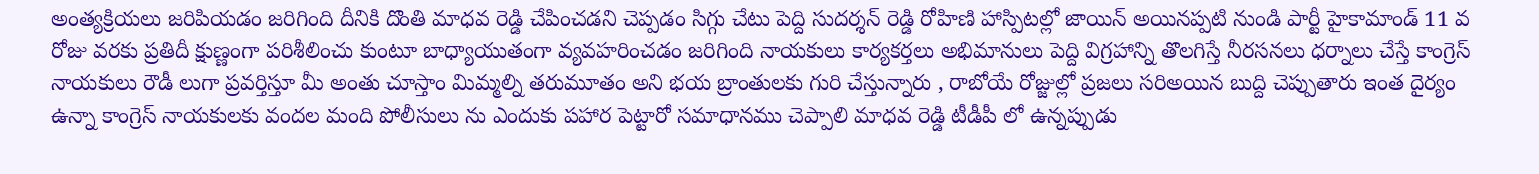అంత్యక్రియలు జరిపియడం జరిగింది దీనికి దొంతి మాధవ రెడ్డి చేపించడని చెప్పడం సిగ్గు చేటు పెద్ది సుదర్శన్ రెడ్డి రోహిణి హాస్పిటల్లో జాయిన్ అయినప్పటి నుండి పార్టీ హైకామాండ్ 11 వ రోజు వరకు ప్రతిదీ క్షుణ్ణంగా పరిశీలించు కుంటూ బాధ్యాయుతంగా వ్యవహరించడం జరిగింది నాయకులు కార్యకర్తలు అభిమానులు పెద్ది విగ్రహాన్ని తొలగిస్తే నీరసనలు ధర్నాలు చేస్తే కాంగ్రెస్ నాయకులు రౌడీ లుగా ప్రవర్తిస్తూ మీ అంతు చూస్తాం మిమ్మల్ని తరుమూతం అని భయ బ్రాంతులకు గురి చేస్తున్నారు , రాబోయే రోజ్జుల్లో ప్రజలు సరిఅయిన బుద్ది చెప్పుతారు ఇంత దైర్యం ఉన్నా కాంగ్రెస్ నాయకులకు వందల మంది పోలీసులు ను ఎందుకు పహార పెట్టారో సమాధానము చెప్పాలి మాధవ రెడ్డి టీడీపీ లో ఉన్నప్పుడు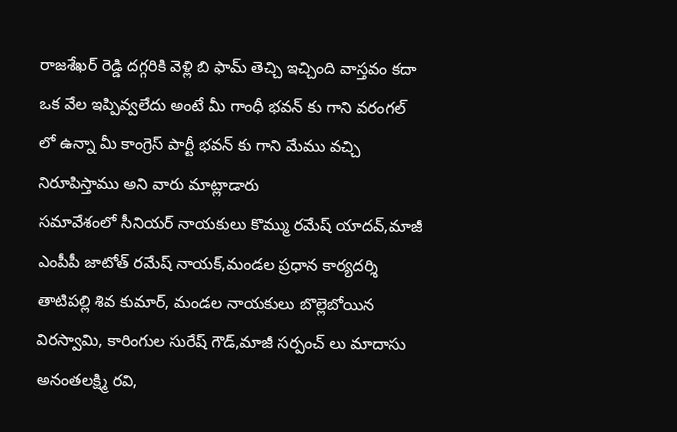రాజశేఖర్ రెడ్డి దగ్గరికి వెళ్లి బి ఫామ్ తెచ్చి ఇచ్చింది వాస్తవం కదా ఒక వేల ఇప్పివ్వలేదు అంటే మీ గాంధీ భవన్ కు గాని వరంగల్ లో ఉన్నా మీ కాంగ్రెస్ పార్టీ భవన్ కు గాని మేము వచ్చి నిరూపిస్తాము అని వారు మాట్లాడారు
సమావేశంలో సీనియర్ నాయకులు కొమ్ము రమేష్ యాదవ్,మాజీ ఎంపీపీ జాటోత్ రమేష్ నాయక్,మండల ప్రధాన కార్యదర్శి తాటిపల్లి శివ కుమార్, మండల నాయకులు బొల్లెబోయిన విరస్వామి, కారింగుల సురేష్ గౌడ్,మాజీ సర్పంచ్ లు మాదాసు అనంతలక్ష్మి రవి,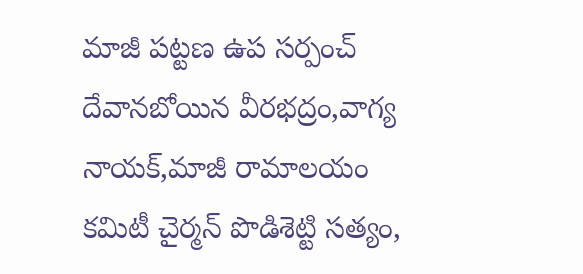మాజీ పట్టణ ఉప సర్పంచ్ దేవానబోయిన వీరభద్రం,వాగ్య నాయక్,మాజీ రామాలయం కమిటీ చైర్మన్ పొడిశెట్టి సత్యం,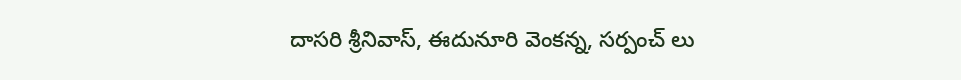దాసరి శ్రీనివాస్, ఈదునూరి వెంకన్న, సర్పంచ్ లు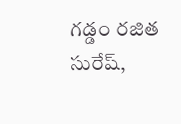గడ్డం రజిత సురేష్,